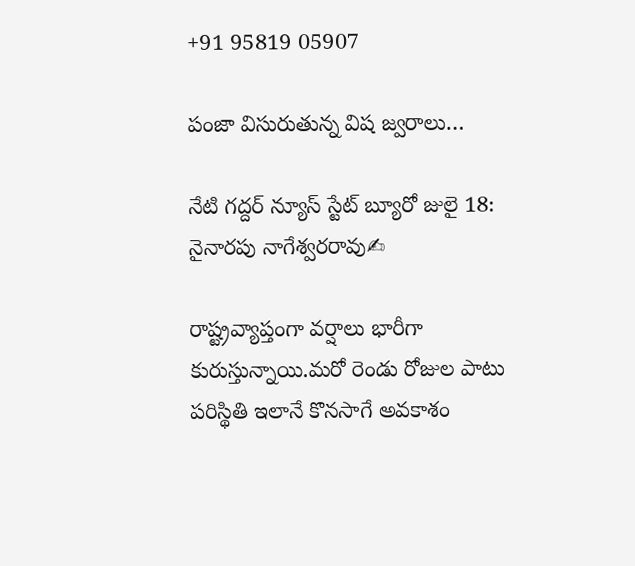+91 95819 05907

పంజా విసురుతున్న విష జ్వరాలు…

నేటి గద్దర్ న్యూస్ స్టేట్ బ్యూరో జులై 18:
నైనారపు నాగేశ్వరరావు✍

రాష్ట్రవ్యాప్తంగా వర్షాలు భారీగా కురుస్తున్నాయి.మరో రెండు రోజుల పాటు పరిస్థితి ఇలానే కొనసాగే అవకాశం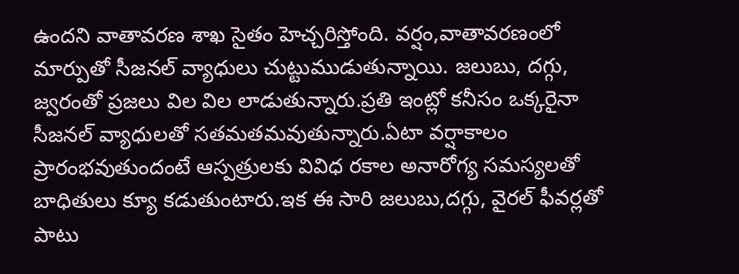ఉందని వాతావరణ శాఖ సైతం హెచ్చరిస్తోంది. వర్షం,వాతావరణంలో మార్పుతో సీజనల్ వ్యాధులు చుట్టుముడుతున్నాయి. జలుబు, దగ్గు, జ్వరంతో ప్రజలు విల విల లాడుతున్నారు.ప్రతి ఇంట్లో కనీసం ఒక్కరైనా సీజనల్ వ్యాధులతో సతమతమవుతున్నారు.ఏటా వర్షాకాలం ప్రారంభవుతుందంటే ఆస్పత్రులకు వివిధ రకాల అనారోగ్య సమస్యలతో బాధితులు క్యూ కడుతుంటారు.ఇక ఈ సారి జలుబు,దగ్గు, వైరల్ ఫీవర్లతో పాటు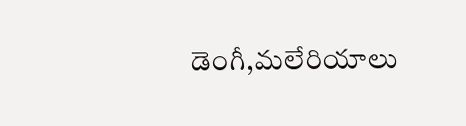డెంగీ,మలేరియాలు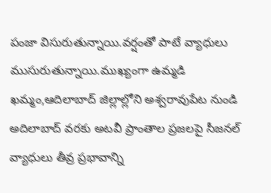పంజా విసురుతున్నాయి.వర్షంతో పాటే వ్యాధులు ముసురుతున్నాయి.ముఖ్యంగా ఉమ్మడి ఖమ్మం,ఆదిలాబాద్ జిల్లాల్లోని అశ్వరావుపేట నుండి అదిలాబాద్ వరకు అటవీ ప్రాంతాల ప్రజలపై సీజనల్ వ్యాధులు తీవ్ర ప్రభావాన్ని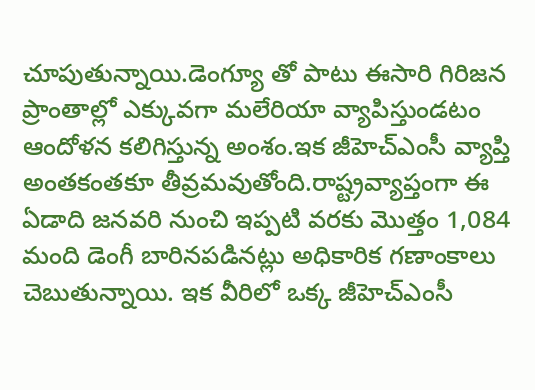చూపుతున్నాయి.డెంగ్యూ తో పాటు ఈసారి గిరిజన ప్రాంతాల్లో ఎక్కువగా మలేరియా వ్యాపిస్తుండటం ఆందోళన కలిగిస్తున్న అంశం.ఇక జీహెచ్ఎంసీ వ్యాప్తి అంతకంతకూ తీవ్రమవుతోంది.రాష్ట్రవ్యాప్తంగా ఈ ఏడాది జనవరి నుంచి ఇప్పటి వరకు మొత్తం 1,084 మంది డెంగీ బారినపడినట్లు అధికారిక గణాంకాలు చెబుతున్నాయి. ఇక వీరిలో ఒక్క జీహెచ్ఎంసీ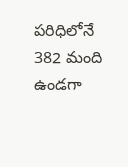పరిధిలోనే 382 మంది ఉండగా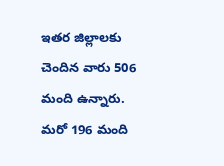ఇతర జిల్లాలకు చెందిన వారు 506 మంది ఉన్నారు. మరో 196 మంది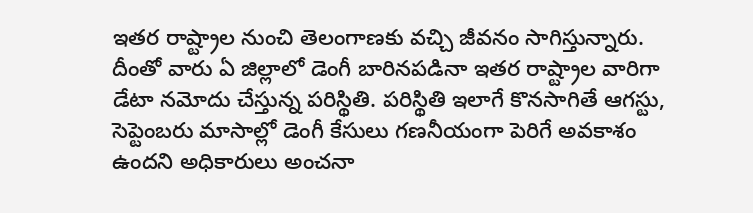ఇతర రాష్ట్రాల నుంచి తెలంగాణకు వచ్చి జీవనం సాగిస్తున్నారు. దీంతో వారు ఏ జిల్లాలో డెంగీ బారినపడినా ఇతర రాష్ట్రాల వారిగా డేటా నమోదు చేస్తున్న పరిస్థితి. పరిస్థితి ఇలాగే కొనసాగితే ఆగస్టు, సెప్టెంబరు మాసాల్లో డెంగీ కేసులు గణనీయంగా పెరిగే అవకాశం ఉందని అధికారులు అంచనా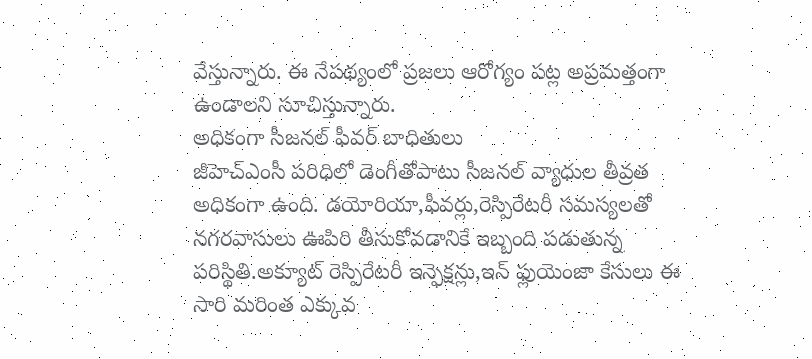వేస్తున్నారు. ఈ నేపథ్యంలో ప్రజలు ఆరోగ్యం పట్ల అప్రమత్తంగా ఉండాలని సూచిస్తున్నారు.
అధికంగా సీజనల్ ఫీవర్ బాధితులు
జీహెచ్ఎంసీ పరిధిలో డెంగీతోపాటు సీజనల్ వ్యాధుల తీవ్రత అధికంగా ఉంది. డయోరియా,ఫీవర్లు,రెస్పిరేటరీ సమస్యలతో నగరవాసులు ఊపిరి తీసుకోవడానికే ఇబ్బంది పడుతున్న పరిస్థితి.అక్యూట్ రెస్పిరేటరీ ఇన్ఫెక్షన్లు,ఇన్ ఫ్లుయెంజా కేసులు ఈ సారి మరింత ఎక్కువ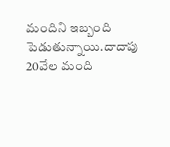మందిని ఇబ్బంది పెడుతున్నాయి.దాదాపు 20వేల మంది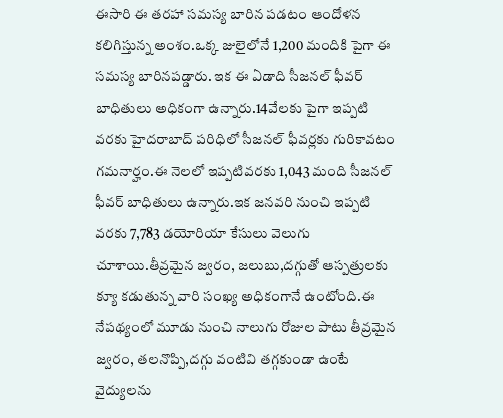ఈసారి ఈ తరహా సమస్య బారిన పడటం ఆందోళన కలిగిస్తున్న అంశం.ఒక్క జులైలోనే 1,200 మందికి పైగా ఈ సమస్య బారినపడ్డారు. ఇక ఈ ఏడాది సీజనల్ ఫీవర్ బాధితులు అధికంగా ఉన్నారు.14వేలకు పైగా ఇప్పటి వరకు హైదరాబాద్ పరిధిలో సీజనల్ ఫీవర్లకు గురికావటం గమనార్హం.ఈ నెలలో ఇప్పటివరకు 1,043 మంది సీజనల్ ఫీవర్ బాధితులు ఉన్నారు.ఇక జనవరి నుంచి ఇప్పటి వరకు 7,783 డయోరియా కేసులు వెలుగు చూశాయి.తీవ్రమైన జ్వరం, జలుబు,దగ్గుతో ఆస్పత్రులకు క్యూ కడుతున్న వారి సంఖ్య అధికంగానే ఉంటోంది.ఈ నేపథ్యంలో మూడు నుంచి నాలుగు రోజుల పాటు తీవ్రమైన జ్వరం, తలనొప్పి,దగ్గు వంటివి తగ్గకుండా ఉంటే వైద్యులను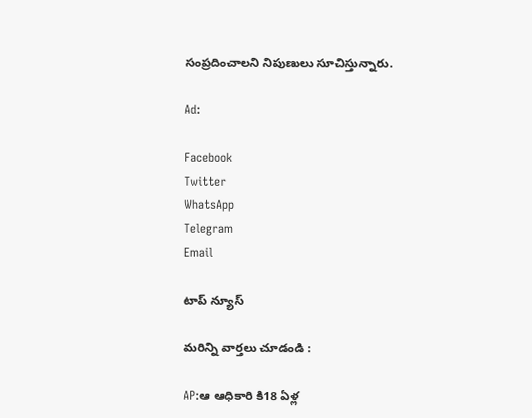సంప్రదించాలని నిపుణులు సూచిస్తున్నారు.

Ad:

Facebook
Twitter
WhatsApp
Telegram
Email

టాప్ న్యూస్

మరిన్ని వార్తలు చూడండి :

AP:ఆ ఆధికారి కి18 ఏళ్ల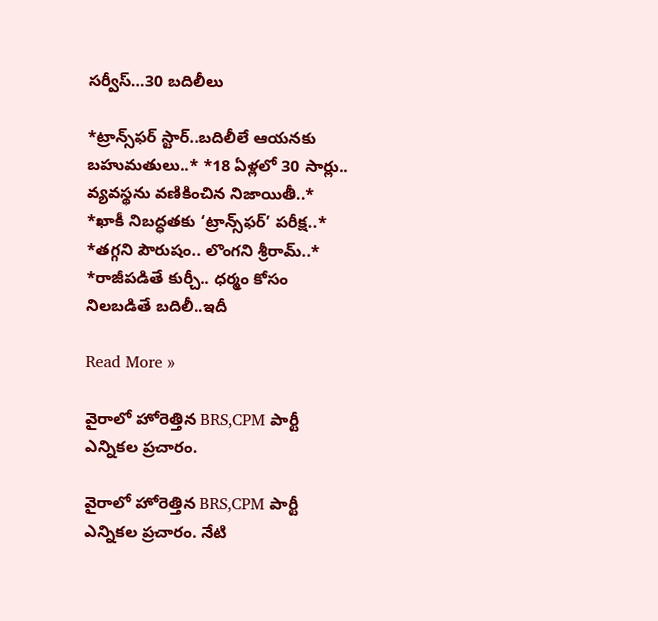సర్వీస్…30 బదిలీలు

*ట్రాన్స్‌ఫర్ స్టార్..బదిలీలే ఆయనకు బహుమతులు..* *18 ఏళ్లలో 30 సార్లు.. వ్యవస్థను వణికించిన నిజాయితీ..* *ఖాకీ నిబద్ధతకు ‘ట్రాన్స్‌ఫర్’ పరీక్ష..* *తగ్గని పౌరుషం.. లొంగని శ్రీరామ్..* *రాజీపడితే కుర్చీ.. ధర్మం కోసం నిలబడితే బదిలీ..ఇదీ

Read More »

వైరాలో హోరెత్తిన BRS,CPM పార్టీ ఎన్నికల ప్రచారం.

వైరాలో హోరెత్తిన BRS,CPM పార్టీ ఎన్నికల ప్రచారం. నేటి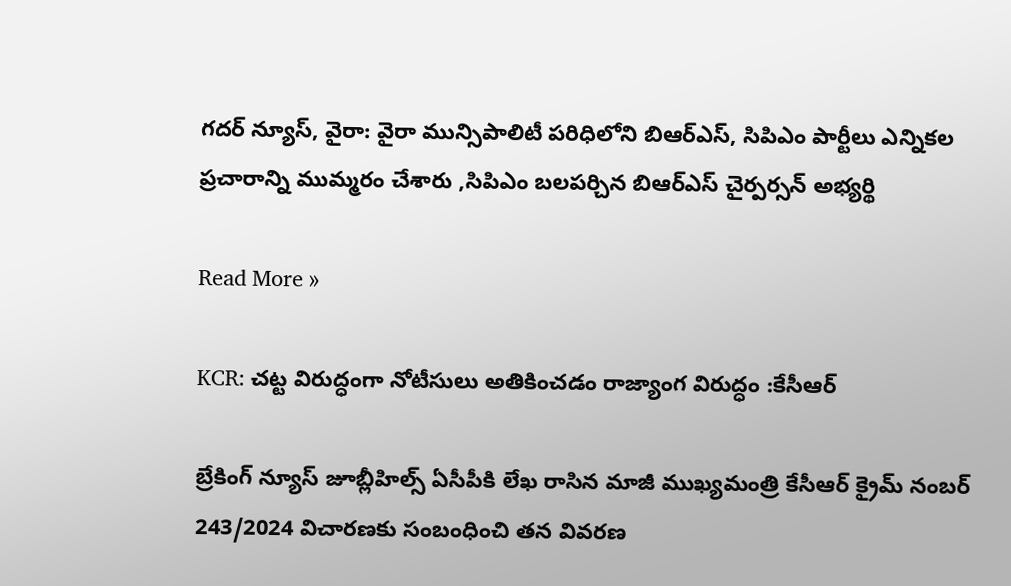గదర్ న్యూస్, వైరా: వైరా మున్సిపాలిటీ పరిధిలోని బిఆర్ఎస్, సిపిఎం పార్టీలు ఎన్నికల ప్రచారాన్ని ముమ్మరం చేశారు ,సిపిఎం బలపర్చిన బిఆర్ఎస్ చైర్పర్సన్ అభ్యర్థి

Read More »

KCR: చట్ట విరుద్ధంగా నోటీసులు అతికించడం రాజ్యాంగ విరుద్ధం :కేసీఆర్

బ్రేకింగ్ న్యూస్ జూబ్లీహిల్స్ ఏసీపీకి లేఖ రాసిన మాజీ ముఖ్యమంత్రి కేసీఆర్ క్రైమ్ నంబర్ 243/2024 విచారణకు సంబంధించి తన వివరణ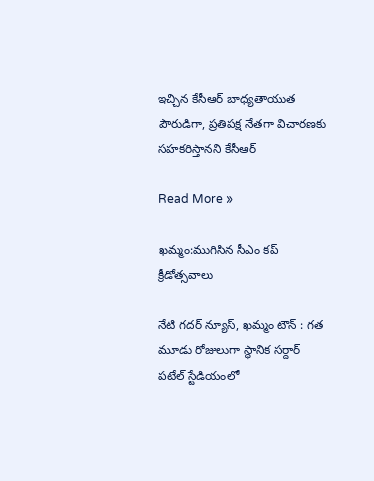ఇచ్చిన కేసీఆర్ బాధ్యతాయుత పౌరుడిగా, ప్రతిపక్ష నేతగా విచారణకు సహకరిస్తానని కేసీఆర్

Read More »

ఖమ్మం:ముగిసిన సీఎం కప్ క్రీడోత్సవాలు

నేటి గదర్ న్యూస్, ఖమ్మం టౌన్ : గత మూడు రోజులుగా స్థానిక సర్దార్ పటేల్ స్టేడియంలో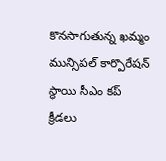కొనసాగుతున్న ఖమ్మం మున్సిపల్ కార్పొరేషన్ స్థాయి సీఎం కప్ క్రీడలు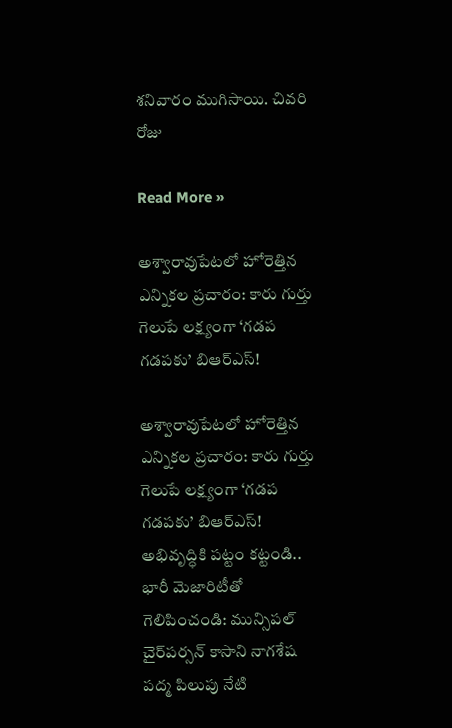శనివారం ముగిసాయి. చివరి రోజు

Read More »

అశ్వారావుపేటలో హోరెత్తిన ఎన్నికల ప్రచారం: కారు గుర్తు గెలుపే లక్ష్యంగా ‘గడప గడపకు’ బిఆర్ఎస్!

అశ్వారావుపేటలో హోరెత్తిన ఎన్నికల ప్రచారం: కారు గుర్తు గెలుపే లక్ష్యంగా ‘గడప గడపకు’ బిఆర్ఎస్! అభివృద్ధికి పట్టం కట్టండి.. భారీ మెజారిటీతో గెలిపించండి: మున్సిపల్ చైర్‌పర్సన్ కాసాని నాగశేష పద్మ పిలుపు నేటి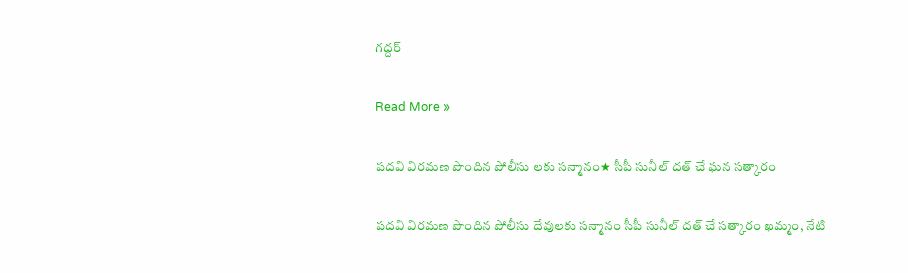గద్దర్

Read More »

పదవి విరమణ పొందిన పోలీసు లకు సన్మానం★ సీపీ సునీల్ దత్ చే ఘన సత్కారం

పదవి విరమణ పొందిన పోలీసు దేవులకు సన్మానం సీపీ సునీల్ దత్ చే సత్కారం ఖమ్మం, నేటి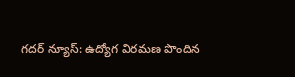గదర్ న్యూస్: ఉద్యోగ విరమణ పొందిన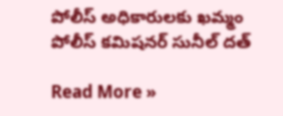పోలీస్ అధికారులకు ఖమ్మం పోలీస్ కమిషనర్ సునీల్ దత్

Read More »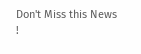Don't Miss this News !